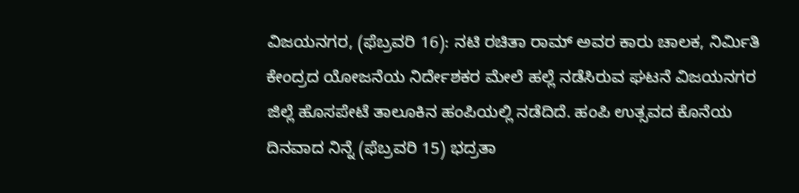ವಿಜಯನಗರ, (ಫೆಬ್ರವರಿ 16): ನಟಿ ರಚಿತಾ ರಾಮ್ ಅವರ ಕಾರು ಚಾಲಕ, ನಿರ್ಮಿತಿ ಕೇಂದ್ರದ ಯೋಜನೆಯ ನಿರ್ದೇಶಕರ ಮೇಲೆ ಹಲ್ಲೆ ನಡೆಸಿರುವ ಘಟನೆ ವಿಜಯನಗರ ಜಿಲ್ಲೆ ಹೊಸಪೇಟೆ ತಾಲೂಕಿನ ಹಂಪಿಯಲ್ಲಿ ನಡೆದಿದೆ. ಹಂಪಿ ಉತ್ಸವದ ಕೊನೆಯ ದಿನವಾದ ನಿನ್ನೆ (ಫೆಬ್ರವರಿ 15) ಭದ್ರತಾ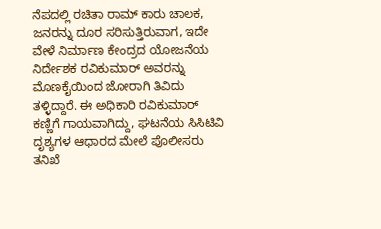ನೆಪದಲ್ಲಿ ರಚಿತಾ ರಾಮ್ ಕಾರು ಚಾಲಕ, ಜನರನ್ನು ದೂರ ಸರಿಸುತ್ತಿರುವಾಗ, ಇದೇ ವೇಳೆ ನಿರ್ಮಾಣ ಕೇಂದ್ರದ ಯೋಜನೆಯ ನಿರ್ದೇಶಕ ರವಿಕುಮಾರ್ ಅವರನ್ನು ಮೊಣಕೈಯಿಂದ ಜೋರಾಗಿ ತಿವಿದು ತಳ್ಳಿದ್ದಾರೆ. ಈ ಅಧಿಕಾರಿ ರವಿಕುಮಾರ್ ಕಣ್ಣಿಗೆ ಗಾಯವಾಗಿದ್ದು, ಘಟನೆಯ ಸಿಸಿಟಿವಿ ದೃಶ್ಯಗಳ ಆಧಾರದ ಮೇಲೆ ಪೊಲೀಸರು ತನಿಖೆ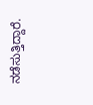ನಡೆಸುತ್ತಿದ್ದಾರೆ.